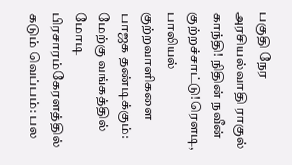பகுதி நேர அரசியல்வாதி ராகுல் காந்தி! நிதின் நவீன் குற்றச்சாட்டு!ரெளடி, பாலியல் குற்றவாளிகளை பாஜக தண்டிக்கும்: மேற்கு வங்கத்தில் மோடி பிரசாரம்கேரளத்தில் கடும் வெப்பம்: பல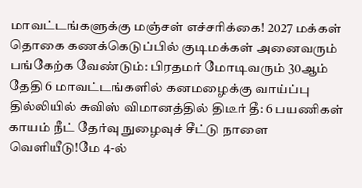மாவட்டங்களுக்கு மஞ்சள் எச்சரிக்கை! 2027 மக்கள் தொகை கணக்கெடுப்பில் குடிமக்கள் அனைவரும் பங்கேற்க வேண்டும்: பிரதமர் மோடிவரும் 30ஆம் தேதி 6 மாவட்டங்களில் கனமழைக்கு வாய்ப்பு தில்லியில் சுவிஸ் விமானத்தில் திடீர் தீ: 6 பயணிகள் காயம் நீட் தேர்வு நுழைவுச் சீட்டு நாளை வெளியீடு!மே 4-ல்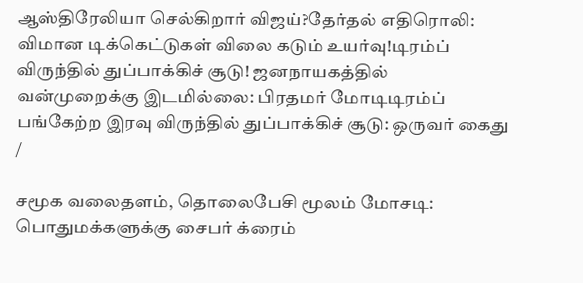ஆஸ்திரேலியா செல்கிறார் விஜய்?தேர்தல் எதிரொலி: விமான டிக்கெட்டுகள் விலை கடும் உயர்வு!டிரம்ப் விருந்தில் துப்பாக்கிச் சூடு! ஜனநாயகத்தில் வன்முறைக்கு இடமில்லை: பிரதமர் மோடிடிரம்ப் பங்கேற்ற இரவு விருந்தில் துப்பாக்கிச் சூடு: ஒருவர் கைது
/

சமூக வலைதளம், தொலைபேசி மூலம் மோசடி: பொதுமக்களுக்கு சைபர் க்ரைம்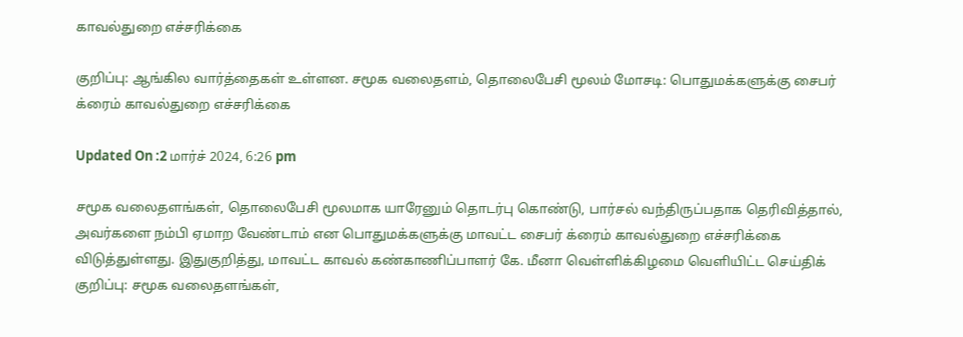காவல்துறை எச்சரிக்கை

குறிப்பு: ஆங்கில வார்த்தைகள் உள்ளன. சமூக வலைதளம், தொலைபேசி மூலம் மோசடி: பொதுமக்களுக்கு சைபர் க்ரைம் காவல்துறை எச்சரிக்கை

Updated On :2 மார்ச் 2024, 6:26 pm

சமூக வலைதளங்கள், தொலைபேசி மூலமாக யாரேனும் தொடர்பு கொண்டு, பார்சல் வந்திருப்பதாக தெரிவித்தால், அவர்களை நம்பி ஏமாற வேண்டாம் என பொதுமக்களுக்கு மாவட்ட சைபர் க்ரைம் காவல்துறை எச்சரிக்கை விடுத்துள்ளது. இதுகுறித்து, மாவட்ட காவல் கண்காணிப்பாளர் கே. மீனா வெள்ளிக்கிழமை வெளியிட்ட செய்திக் குறிப்பு: சமூக வலைதளங்கள்,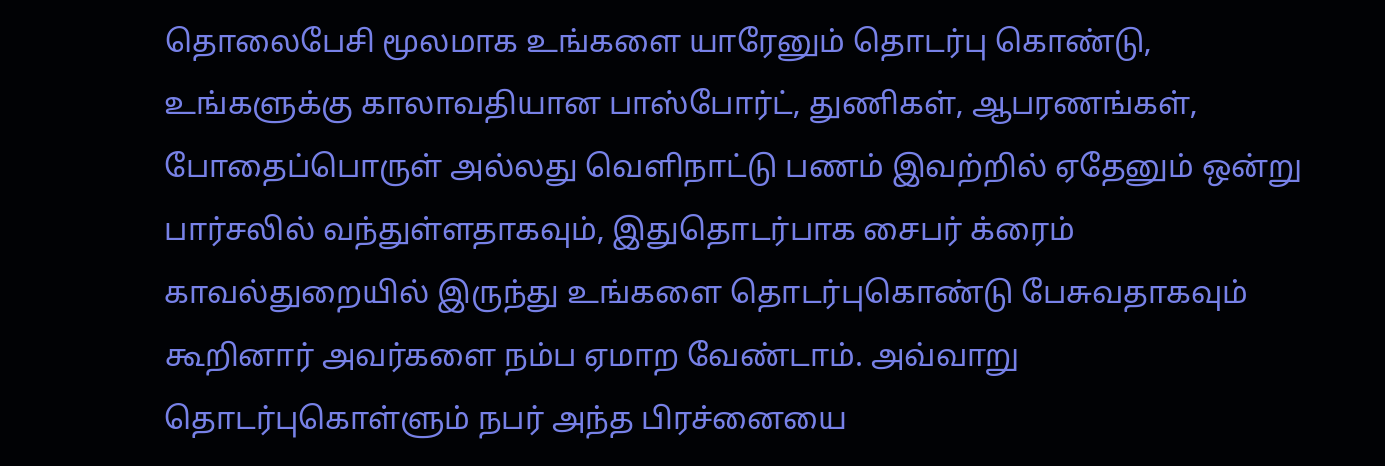தொலைபேசி மூலமாக உங்களை யாரேனும் தொடர்பு கொண்டு, உங்களுக்கு காலாவதியான பாஸ்போர்ட், துணிகள், ஆபரணங்கள், போதைப்பொருள் அல்லது வெளிநாட்டு பணம் இவற்றில் ஏதேனும் ஒன்று பார்சலில் வந்துள்ளதாகவும், இதுதொடர்பாக சைபர் க்ரைம் காவல்துறையில் இருந்து உங்களை தொடர்புகொண்டு பேசுவதாகவும் கூறினார் அவர்களை நம்ப ஏமாற வேண்டாம். அவ்வாறு தொடர்புகொள்ளும் நபர் அந்த பிரச்னையை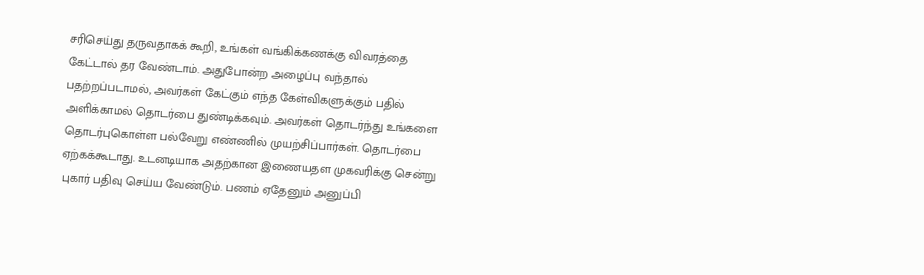சரிசெய்து தருவதாகக் கூறி, உங்கள் வங்கிக்கணக்கு விவரத்தை கேட்டால் தர வேண்டாம். அதுபோன்ற அழைப்பு வந்தால் பதற்றப்படாமல், அவர்கள் கேட்கும் எந்த கேள்விகளுக்கும் பதில் அளிக்காமல் தொடர்பை துண்டிக்கவும். அவர்கள் தொடர்ந்து உங்களை தொடர்புகொள்ள பல்வேறு எண்ணில் முயற்சிப்பார்கள். தொடர்பை ஏற்கக்கூடாது. உடனடியாக அதற்கான இணையதள முகவரிக்கு சென்று புகார் பதிவு செய்ய வேண்டும். பணம் ஏதேனும் அனுப்பி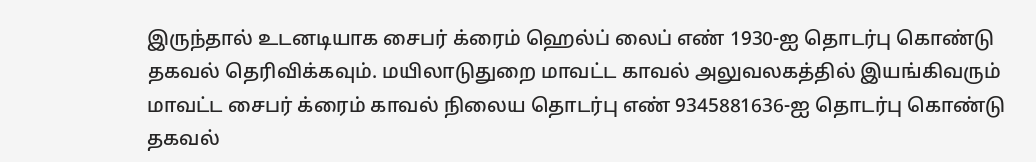இருந்தால் உடனடியாக சைபர் க்ரைம் ஹெல்ப் லைப் எண் 1930-ஐ தொடர்பு கொண்டு தகவல் தெரிவிக்கவும். மயிலாடுதுறை மாவட்ட காவல் அலுவலகத்தில் இயங்கிவரும் மாவட்ட சைபர் க்ரைம் காவல் நிலைய தொடர்பு எண் 9345881636-ஐ தொடர்பு கொண்டு தகவல்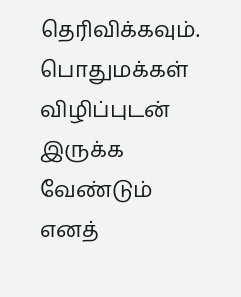தெரிவிக்கவும். பொதுமக்கள் விழிப்புடன் இருக்க வேண்டும் எனத்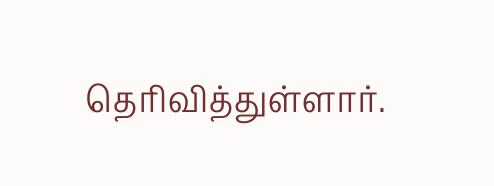தெரிவித்துள்ளார்.